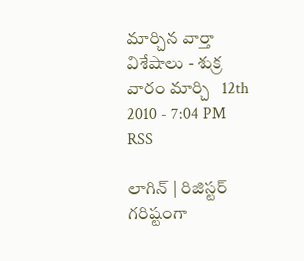మార్చిన వార్తా విశేషాలు - శుక్ర వారం మార్చి   12th 2010 - 7:04 PM RSS

లాగిన్ | రిజిస్టర్
గరిష్టంగా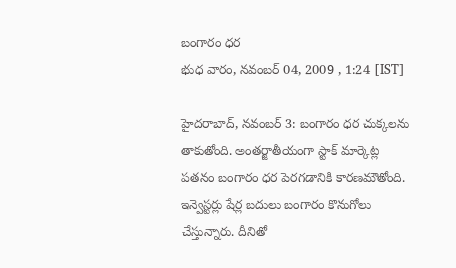బంగారం ధర
భుధ వారం, నవంబర్ 04, 2009 , 1:24 [IST]

హైదరాబాద్‌, నవంబర్‌ 3: బంగారం ధర చుక్కలను తాకుతోంది. అంతర్జాతీయంగా స్టాక్‌ మార్కెట్ల పతనం బంగారం ధర పెరగడానికి కారణమౌతోంది. ఇన్వెస్టర్లు షేర్ల బదులు బంగారం కొనుగోలు చేస్తున్నారు. దీనితో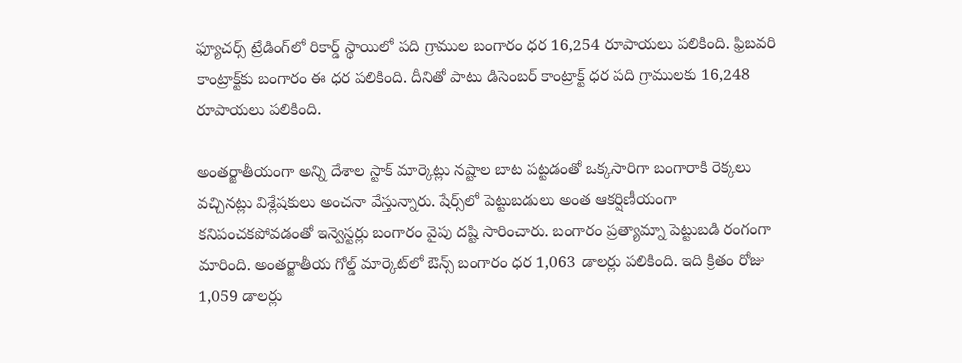ఫ్యూచర్స్‌ ట్రేడింగ్‌లో రికార్డ్‌ స్థాయిలో పది గ్రాముల బంగారం ధర 16,254 రూపాయలు పలికింది. ఫ్రిబవరి కాంట్రాక్ట్‌కు బంగారం ఈ ధర పలికింది. దీనితో పాటు డిసెంబర్‌ కాంట్రాక్ట్‌ ధర పది గ్రాములకు 16,248 రూపాయలు పలికింది.

అంతర్జాతీయంగా అన్ని దేశాల స్టాక్‌ మార్కెట్లు నష్టాల బాట పట్టడంతో ఒక్కసారిగా బంగారాకి రెక్కలు వచ్చినట్లు విశ్లేషకులు అంచనా వేస్తున్నారు. షేర్స్‌లో పెట్టుబడులు అంత ఆకర్షిణీయంగా కనిపంచకపోవడంతో ఇన్వెస్టర్లు బంగారం వైపు దష్టి సారించారు. బంగారం ప్రత్యామ్నా పెట్టుబడి రంగంగా మారింది. అంతర్జాతీయ గోల్డ్‌ మార్కెట్‌లో ఔన్స్‌ బంగారం ధర 1,063 డాలర్లు పలికింది. ఇది క్రితం రోజు 1,059 డాలర్లు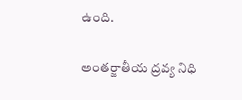ఉంది.

అంతర్జాతీయ ద్రవ్య నిధి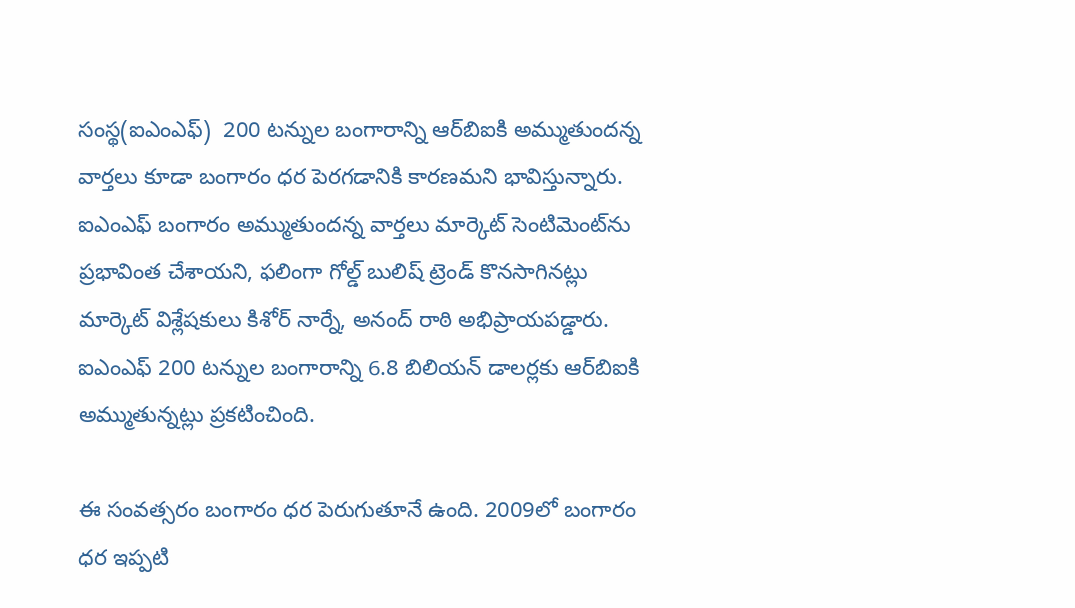సంస్థ(ఐఎంఎఫ్‌)  200 టన్నుల బంగారాన్ని ఆర్‌బిఐకి అమ్ముతుందన్న వార్తలు కూడా బంగారం ధర పెరగడానికి కారణమని భావిస్తున్నారు. ఐఎంఎఫ్‌ బంగారం అమ్ముతుందన్న వార్తలు మార్కెట్‌ సెంటిమెంట్‌ను ప్రభావింత చేశాయని, ఫలింగా గోల్డ్‌ బులిష్‌ ట్రెండ్‌ కొనసాగినట్లు మార్కెట్‌ విశ్లేషకులు కిశోర్‌ నార్నే, అనంద్‌ రాఠి అభిప్రాయపడ్డారు. ఐఎంఎఫ్‌ 200 టన్నుల బంగారాన్ని 6.8 బిలియన్‌ డాలర్లకు ఆర్‌బిఐకి అమ్ముతున్నట్లు ప్రకటించింది.

ఈ సంవత్సరం బంగారం ధర పెరుగుతూనే ఉంది. 2009లో బంగారం ధర ఇప్పటి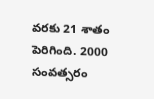వరకు 21 శాతం పెరిగింది. 2000 సంవత్సరం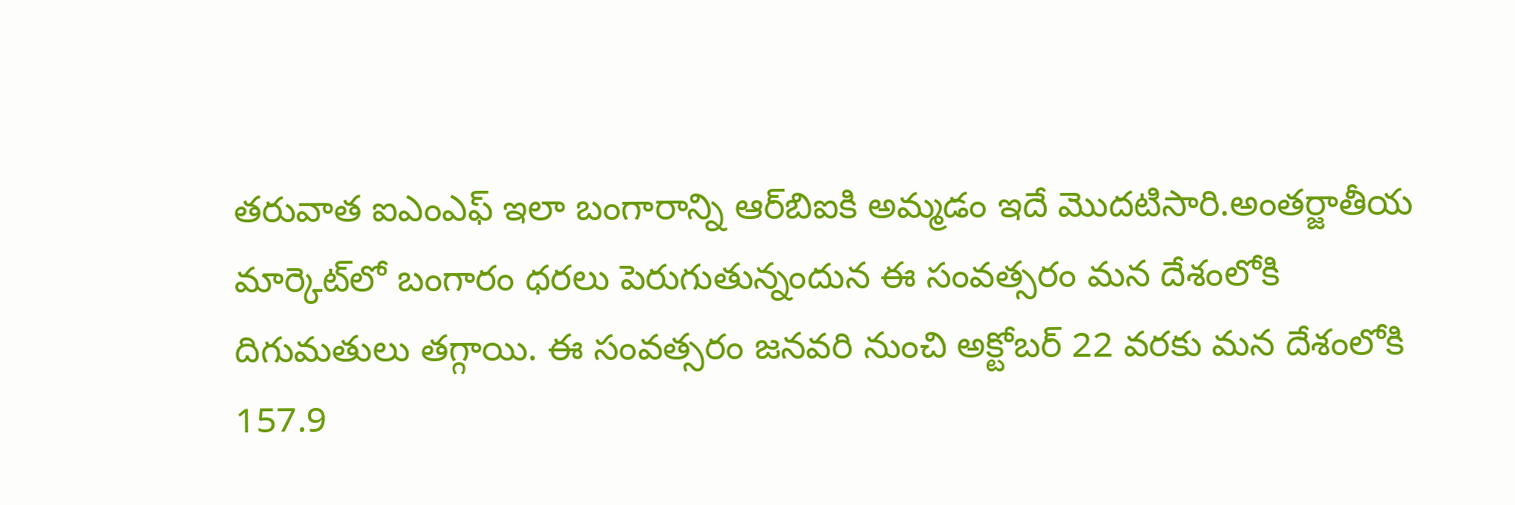తరువాత ఐఎంఎఫ్‌ ఇలా బంగారాన్ని ఆర్‌బిఐకి అమ్మడం ఇదే మొదటిసారి.అంతర్జాతీయ మార్కెట్‌లో బంగారం ధరలు పెరుగుతున్నందున ఈ సంవత్సరం మన దేశంలోకి దిగుమతులు తగ్గాయి. ఈ సంవత్సరం జనవరి నుంచి అక్టోబర్‌ 22 వరకు మన దేశంలోకి 157.9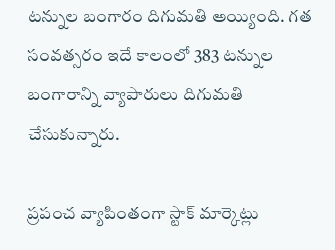టన్నుల బంగారం దిగుమతి అయ్యింది. గత సంవత్సరం ఇదే కాలంలో 383 టన్నుల బంగారాన్ని వ్యాపారులు దిగుమతి చేసుకున్నారు.

ప్రపంచ వ్యాపింతంగా స్టాక్‌ మార్కెట్లు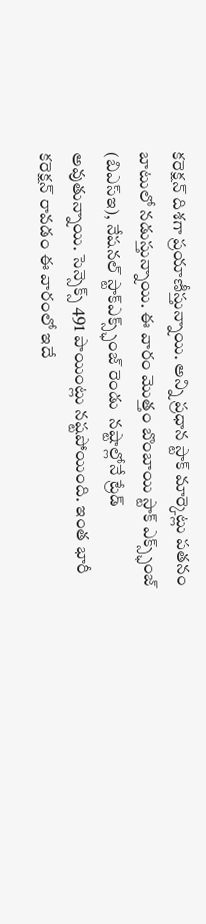కరెక్షన్‌ దిశగా ప్రయాణీస్తున్నాయి. అన్ని ప్రధాన స్టాక్‌ మార్కెట్లు పతనం బాటులో నడుస్తున్నాయి. ఈ వారం మొత్తం బొంబాయి స్టాక్‌ ఎక్స్ఛ్‌ంజ్‌ (బిఎస్‌ఇ), నేషనల్‌ స్టాక్‌ఎక్స్ఛ్‌ంజ్‌ రెండు  నష్టాల్లోనే ట్రేడ్‌ అవుతున్నాయి. సెన్సెక్స్‌ 491 పాయింట్లు నష్టపోయింది. ఇంత భారీ కరెక్షన్‌ రావడం ఈ వారంలో ఇదే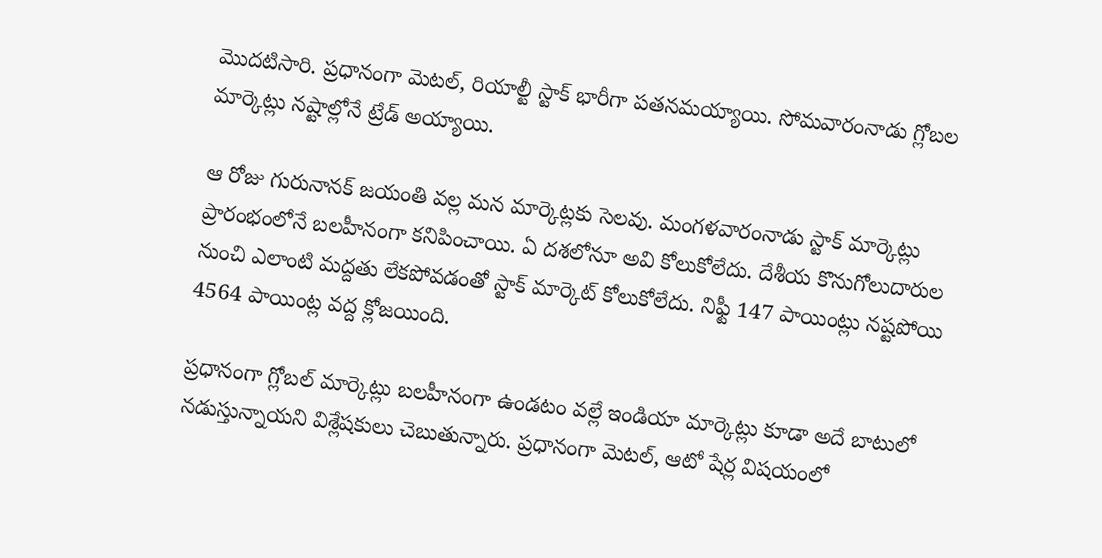మొదటిసారి. ప్రధానంగా మెటల్‌, రియాల్టీ స్టాక్‌ భారీగా పతనమయ్యాయి. సోమవారంనాడు గ్లోబల మార్కెట్లు నష్టాల్లోనే ట్రేడ్‌ అయ్యాయి.

ఆ రోజు గురునానక్‌ జయంతి వల్ల మన మార్కెట్లకు సెలవు. మంగళవారంనాడు స్టాక్‌ మార్కెట్లు ప్రారంభంలోనే బలహీనంగా కనిపించాయి. ఏ దశలోనూ అవి కోలుకోలేదు. దేశీయ కొనుగోలుదారుల నుంచి ఎలాంటి మద్దతు లేకపోవడంతో స్టాక్‌ మార్కెట్‌ కోలుకోలేదు. నిఫ్టీ 147 పాయింట్లు నష్టపోయి 4564 పాయింట్ల వద్ద క్లోజయింది.

ప్రధానంగా గ్లోబల్‌ మార్కెట్లు బలహీనంగా ఉండటం వల్లే ఇండియా మార్కెట్లు కూడా అదే బాటులో నడుస్తున్నాయని విశ్లేషకులు చెబుతున్నారు. ప్రధానంగా మెటల్‌, ఆటో షేర్ల విషయంలో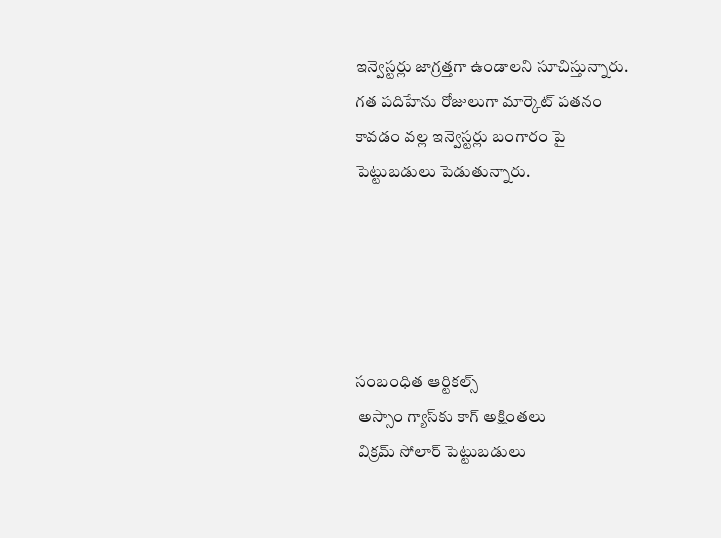ఇన్వెస్టర్లు జాగ్రత్తగా ఉండాలని సూచిస్తున్నారు. గత పదిహేను రోజులుగా మార్కెట్‌ పతనం కావడం వల్ల ఇన్వెస్టర్లు బంగారం పై పెట్టుబడులు పెడుతున్నారు.





సంబంధిత ఆర్టికల్స్
 అస్సాం గ్యాస్‌కు కాగ్‌ అక్షింతలు
 విక్రమ్‌ సోలార్‌ పెట్టుబడులు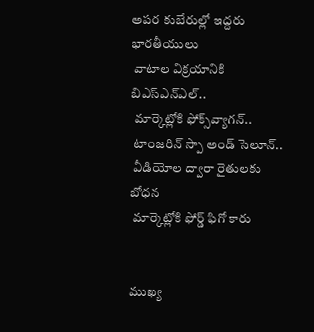అపర కుబేరుల్లో ఇద్దరు భారతీయులు
 వాటాల విక్రయానికి బిఎస్‌ఎన్‌ఎల్‌..
 మార్కెట్లోకి ఫోక్స్‌వ్యాగన్‌..
 టాంజరిన్‌ స్పా అండ్‌ సెలూన్‌..
 వీడియోల ద్వారా రైతులకు బోధన
 మార్కెట్లోకి ఫోర్డ్‌ ఫిగో కారు


ముఖ్య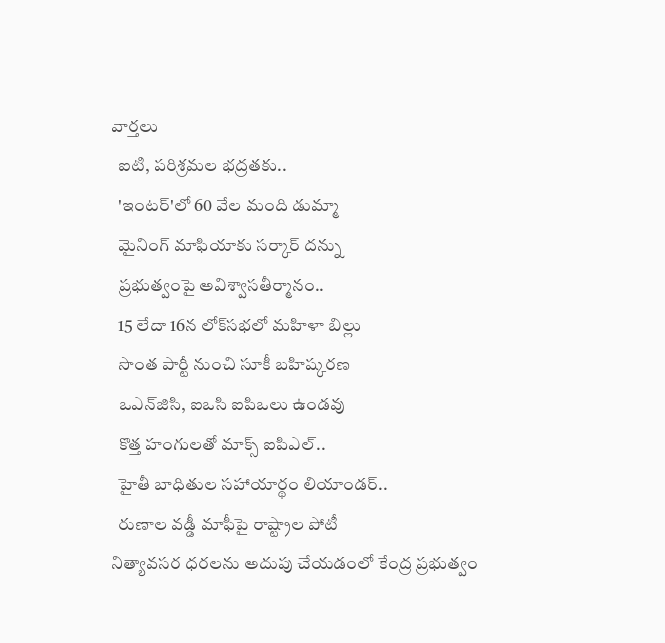వార్తలు
  ఐటి, పరిశ్రమల భద్రతకు..
  'ఇంటర్‌'లో 60 వేల మంది డుమ్మా
  మైనింగ్‌ మాఫియాకు సర్కార్‌ దన్ను
  ప్రభుత్వంపై అవిశ్వాసతీర్మానం..
  15 లేదా 16న లోక్‌సభలో మహిళా బిల్లు
  సొంత పార్టీ నుంచి సూకీ బహిష్కరణ
  ఒఎన్‌జిసి, ఐఒసి ఐపిఒలు ఉండవు
  కొత్త హంగులతో మాక్స్‌ ఐపిఎల్‌..
  హైతీ బాధితుల సహాయార్థం లియాండర్‌..
  రుణాల వడ్డీ మాఫీపై రాష్ట్రాల పోటీ
నిత్యావసర ధరలను అదుపు చేయడంలో కేంద్ర ప్రభుత్వం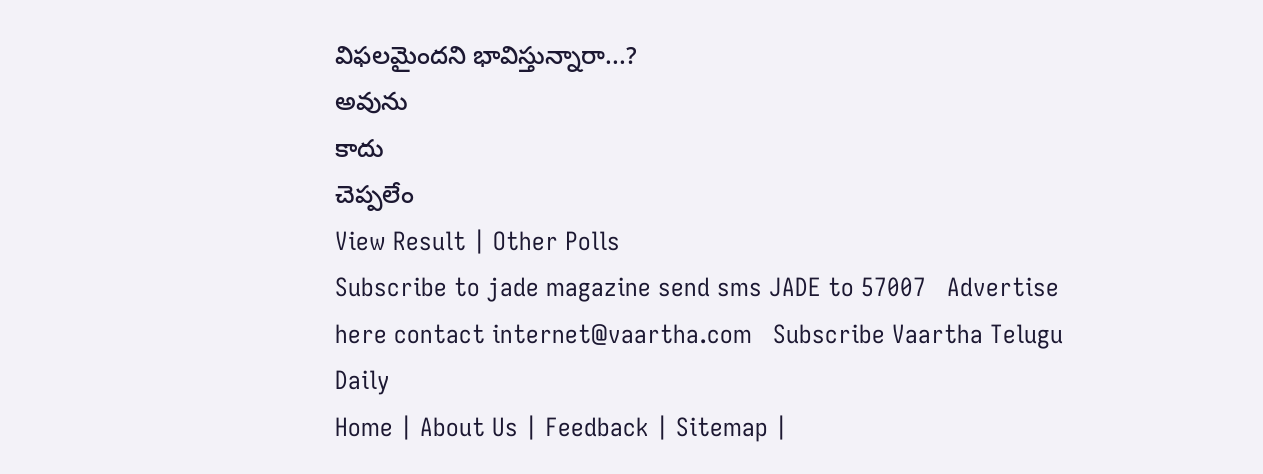విఫలమైందని భావిస్తున్నారా...?
అవును
కాదు
చెప్పలేం
View Result | Other Polls
Subscribe to jade magazine send sms JADE to 57007   Advertise here contact internet@vaartha.com   Subscribe Vaartha Telugu Daily
Home | About Us | Feedback | Sitemap |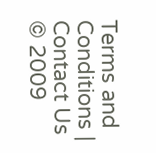Terms and Conditions | Contact Us
© 2009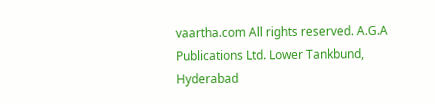vaartha.com All rights reserved. A.G.A Publications Ltd. Lower Tankbund, Hyderabad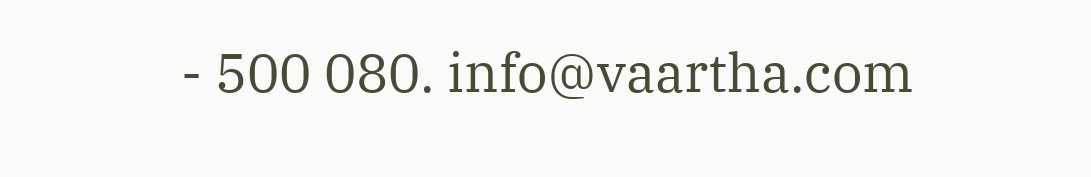- 500 080. info@vaartha.com